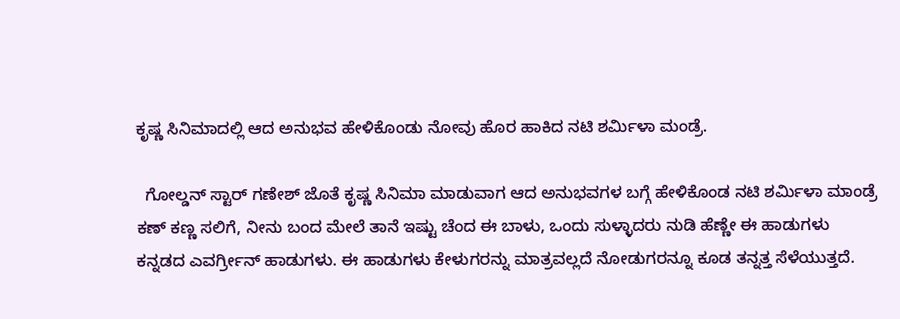ಕೃಷ್ಣ ಸಿನಿಮಾದಲ್ಲಿ ಆದ ಅನುಭವ ಹೇಳಿಕೊಂಡು ನೋವು ಹೊರ ಹಾಕಿದ ನಟಿ ಶರ್ಮಿಳಾ ಮಂಡ್ರೆ.

  ಗೋಲ್ಡನ್ ಸ್ಟಾರ್ ಗಣೇಶ್ ಜೊತೆ ಕೃಷ್ಣ ಸಿನಿಮಾ ಮಾಡುವಾಗ ಆದ ಅನುಭವಗಳ ಬಗ್ಗೆ ಹೇಳಿಕೊಂಡ ನಟಿ ಶರ್ಮಿಳಾ ಮಾಂಡ್ರೆ ಕಣ್ ಕಣ್ಣ ಸಲಿಗೆ, ನೀನು ಬಂದ ಮೇಲೆ ತಾನೆ ಇಷ್ಟು ಚೆಂದ ಈ ಬಾಳು, ಒಂದು ಸುಳ್ಳಾದರು ನುಡಿ ಹೆಣ್ಣೇ ಈ ಹಾಡುಗಳು ಕನ್ನಡದ ಎವರ್ಗ್ರೀನ್ ಹಾಡುಗಳು. ಈ ಹಾಡುಗಳು ಕೇಳುಗರನ್ನು ಮಾತ್ರವಲ್ಲದೆ ನೋಡುಗರನ್ನೂ ಕೂಡ ತನ್ನತ್ತ ಸೆಳೆಯುತ್ತದೆ.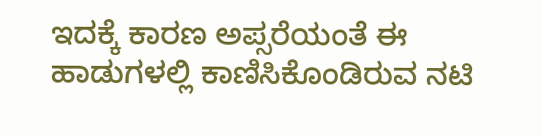ಇದಕ್ಕೆ ಕಾರಣ ಅಪ್ಸರೆಯಂತೆ ಈ ಹಾಡುಗಳಲ್ಲಿ ಕಾಣಿಸಿಕೊಂಡಿರುವ ನಟಿ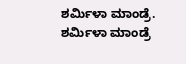ಶರ್ಮಿಳಾ ಮಾಂಡ್ರೆ. ಶರ್ಮಿಳಾ ಮಾಂಡ್ರೆ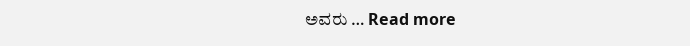ಅವರು … Read more